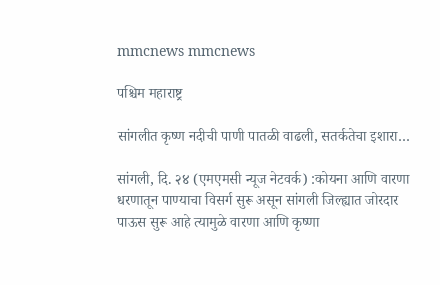mmcnews mmcnews

पश्चिम महाराष्ट्र

सांगलीत कृष्ण नदीची पाणी पातळी वाढली, सतर्कतेचा इशारा…

सांगली, दि. २४ (एमएमसी न्यूज नेटवर्क) :कोयना आणि वारणा धरणातून पाण्याचा विसर्ग सुरू असून सांगली जिल्ह्यात जोरदार पाऊस सुरू आहे त्यामुळे वारणा आणि कृष्णा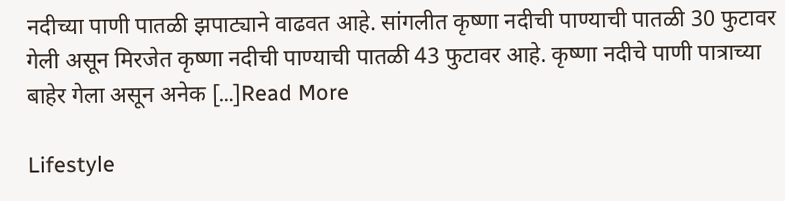नदीच्या पाणी पातळी झपाट्याने वाढवत आहे. सांगलीत कृष्णा नदीची पाण्याची पातळी 30 फुटावर गेली असून मिरजेत कृष्णा नदीची पाण्याची पातळी 43 फुटावर आहे. कृष्णा नदीचे पाणी पात्राच्या बाहेर गेला असून अनेक […]Read More

Lifestyle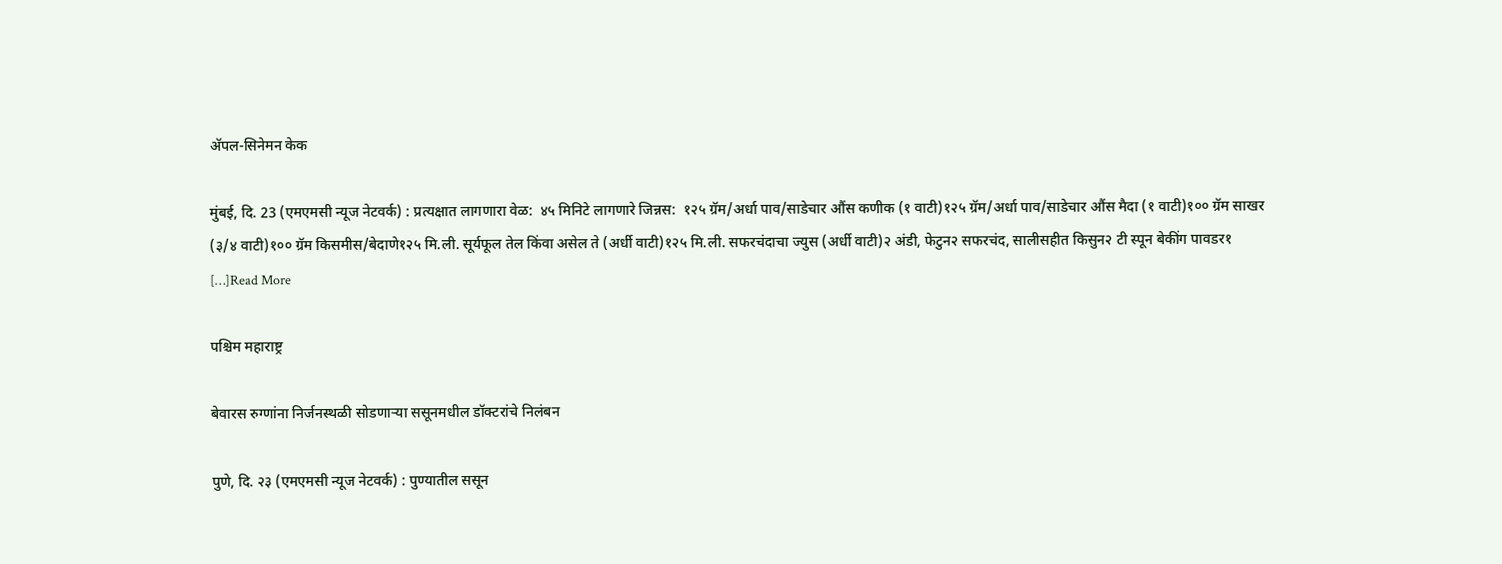अ‍ॅपल-सिनेमन केक

मुंबई, दि. 23 (एमएमसी न्यूज नेटवर्क) : प्रत्यक्षात लागणारा वेळ:  ४५ मिनिटे लागणारे जिन्नस:  १२५ ग्रॅम/अर्धा पाव/साडेचार औंस कणीक (१ वाटी)१२५ ग्रॅम/अर्धा पाव/साडेचार औंस मैदा (१ वाटी)१०० ग्रॅम साखर (३/४ वाटी)१०० ग्रॅम किसमीस/बेदाणे१२५ मि.ली. सूर्यफूल तेल किंवा असेल ते (अर्धी वाटी)१२५ मि.ली. सफरचंदाचा ज्युस (अर्धी वाटी)२ अंडी, फेटुन२ सफरचंद, सालीसहीत किसुन२ टी स्पून बेकींग पावडर१ […]Read More

पश्चिम महाराष्ट्र

बेवारस रुग्णांना निर्जनस्थळी सोडणाऱ्या ससूनमधील डॉक्टरांचे निलंबन

पुणे, दि. २३ (एमएमसी न्यूज नेटवर्क) : पुण्यातील ससून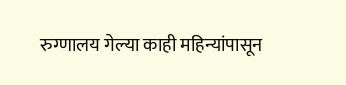रुग्णालय गेल्या काही महिन्यांपासून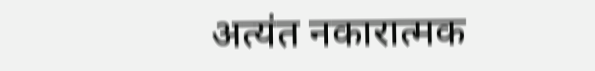अत्यंत नकारात्मक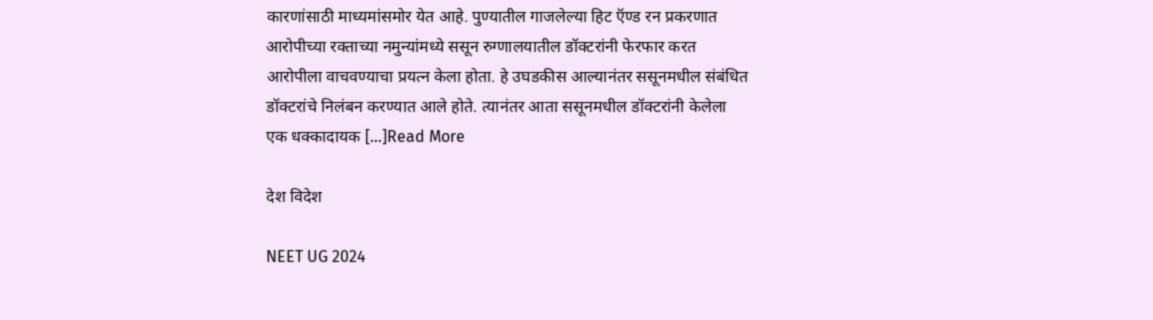कारणांसाठी माध्यमांसमोर येत आहे. पुण्यातील गाजलेल्या हिट ऍण्ड रन प्रकरणात आरोपीच्या रक्ताच्या नमुन्यांमध्ये ससून रुग्णालयातील डॉक्टरांनी फेरफार करत आरोपीला वाचवण्याचा प्रयत्न केला होता. हे उघडकीस आल्यानंतर ससूनमधील संबंधित डॉक्टरांचे निलंबन करण्यात आले होते. त्यानंतर आता ससूनमधील डॉक्टरांनी केलेला एक धक्कादायक […]Read More

देश विदेश

NEET UG 2024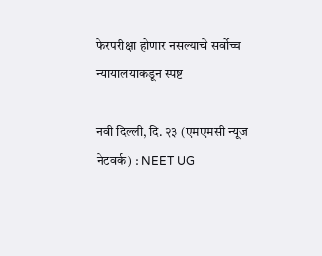फेरपरीक्षा होणार नसल्याचे सर्वोच्च न्यायालयाकडून स्पष्ट

नवी दिल्ली, दि. २३ (एमएमसी न्यूज नेटवर्क) : NEET UG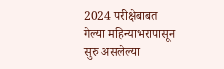2024 परीक्षेबाबत गेल्या महिन्याभरापासून सुरु असलेल्या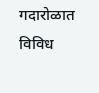गदारोळात विविध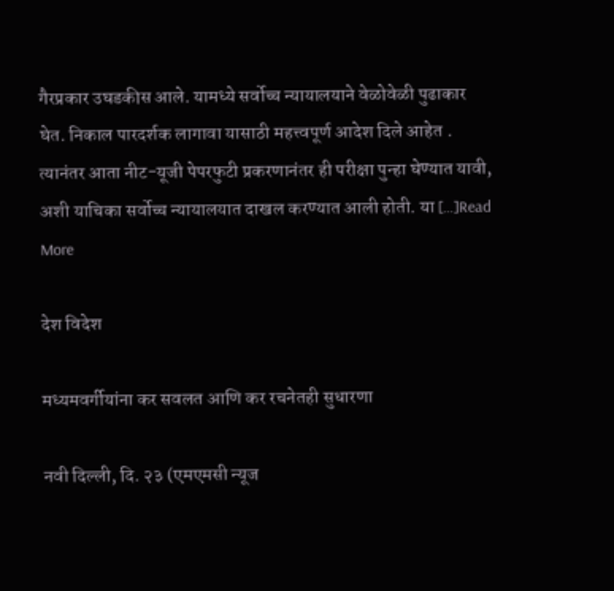गैरप्रकार उघडकीस आले. यामध्ये सर्वोच्च न्यायालयाने वेळोवेळी पुढाकार घेत. निकाल पारदर्शक लागावा यासाठी महत्त्वपूर्ण आदेश दिले आहेत . त्यानंतर आता नीट-यूजी पेपरफुटी प्रकरणानंतर ही परीक्षा पुन्हा घेण्यात यावी, अशी याचिका सर्वोच्च न्यायालयात दाखल करण्यात आली होती. या […]Read More

देश विदेश

मध्यमवर्गीयांना कर सवलत आणि कर रचनेतही सुधारणा

नवी दिल्ली, दि. २३ (एमएमसी न्यूज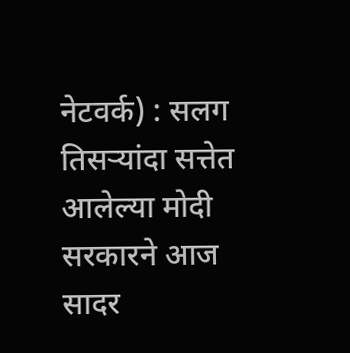नेटवर्क) : सलग तिसऱ्यांदा सत्तेत आलेल्या मोदी सरकारने आज सादर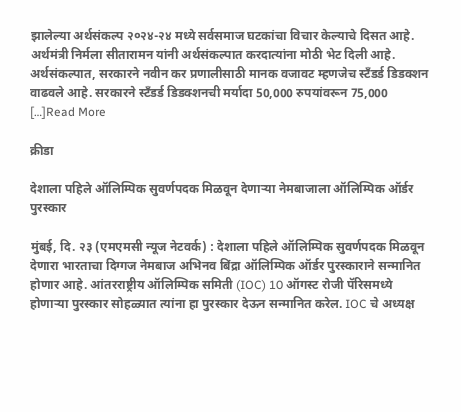झालेल्या अर्थसंकल्प २०२४-२४ मध्ये सर्वसमाज घटकांचा विचार केल्याचे दिसत आहे. अर्थमंत्री निर्मला सीतारामन यांनी अर्थसंकल्पात करदात्यांना मोठी भेट दिली आहे. अर्थसंकल्पात, सरकारने नवीन कर प्रणालीसाठी मानक वजावट म्हणजेच स्टँडर्ड डिडक्शन वाढवले आहे. सरकारने स्टँडर्ड डिडक्शनची मर्यादा 50,000 रुपयांवरून 75,000 […]Read More

क्रीडा

देशाला पहिले ऑलिम्पिक सुवर्णपदक मिळवून देणाऱ्या नेमबाजाला ऑलिम्पिक ऑर्डर पुरस्कार

मुंबई, दि. २३ (एमएमसी न्यूज नेटवर्क) : देशाला पहिले ऑलिम्पिक सुवर्णपदक मिळवून देणारा भारताचा दिग्गज नेमबाज अभिनव बिंद्रा ऑलिम्पिक ऑर्डर पुरस्काराने सन्मानित होणार आहे. आंतरराष्ट्रीय ऑलिम्पिक समिती (IOC) 10 ऑगस्ट रोजी पॅरिसमध्ये होणाऱ्या पुरस्कार सोहळ्यात त्यांना हा पुरस्कार देऊन सन्मानित करेल. IOC चे अध्यक्ष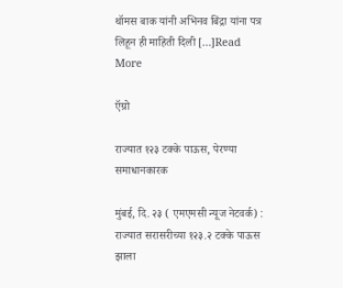थॉमस बाक यांनी अभिनव बिंद्रा यांना पत्र लिहून ही माहिती दिली […]Read More

ऍग्रो

राज्यात १२३ टक्के पाऊस, पेरण्या समाधानकारक

मुंबई, दि. २३ ( एमएमसी न्यूज नेटवर्क) : राज्यात सरासरीच्या १२३.२ टक्के पाऊस झाला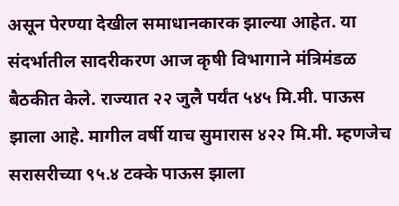असून पेरण्या देखील समाधानकारक झाल्या आहेत. या संदर्भातील सादरीकरण आज कृषी विभागाने मंत्रिमंडळ बैठकीत केले. राज्यात २२ जुलै पर्यंत ५४५ मि.मी. पाऊस झाला आहे. मागील वर्षी याच सुमारास ४२२ मि.मी. म्हणजेच सरासरीच्या ९५.४ टक्के पाऊस झाला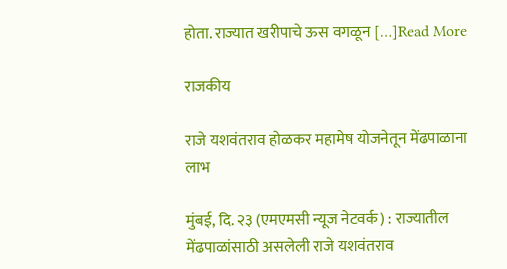होता. राज्यात खरीपाचे ऊस वगळून […]Read More

राजकीय

राजे यशवंतराव होळकर महामेष योजनेतून मेंढपाळाना लाभ

मुंबई, दि. २३ (एमएमसी न्यूज नेटवर्क) : राज्यातील मेंढपाळांसाठी असलेली राजे यशवंतराव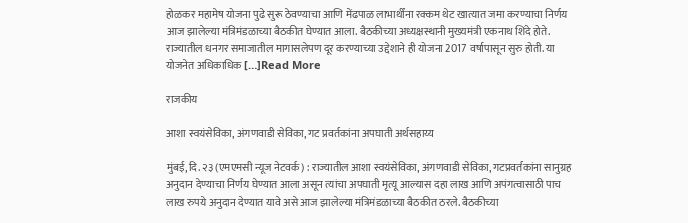होळकर महामेष योजना पुढे सुरू ठेवण्याचा आणि मेंढपाळ लाभार्थींना रक्कम थेट खात्यात जमा करण्याचा निर्णय आज झालेल्या मंत्रिमंडळाच्या बैठकीत घेण्यात आला. बैठकीच्या अध्यक्षस्थानी मुख्यमंत्री एकनाथ शिंदे होते. राज्यातील धनगर समाजातील मागासलेपण दूर करण्याच्या उद्देशाने ही योजना 2017 वर्षापासून सुरु होती. या योजनेत अधिकाधिक […]Read More

राजकीय

आशा स्वयंसेविका, अंगणवाडी सेविका, गट प्रवर्तकांना अपघाती अर्थसहाय्य

मुंबई, दि. २३ (एमएमसी न्यूज नेटवर्क) : राज्यातील आशा स्वयंसेविका, अंगणवाडी सेविका, गटप्रवर्तकांना सानुग्रह अनुदान देण्याचा निर्णय घेण्यात आला असून त्यांचा अपघाती मृत्यू आल्यास दहा लाख आणि अपंगत्वासाठी पाच लाख रुपये अनुदान देण्यात यावे असे आज झालेल्या मंत्रिमंडळाच्या बैठकीत ठरले. बैठकीच्या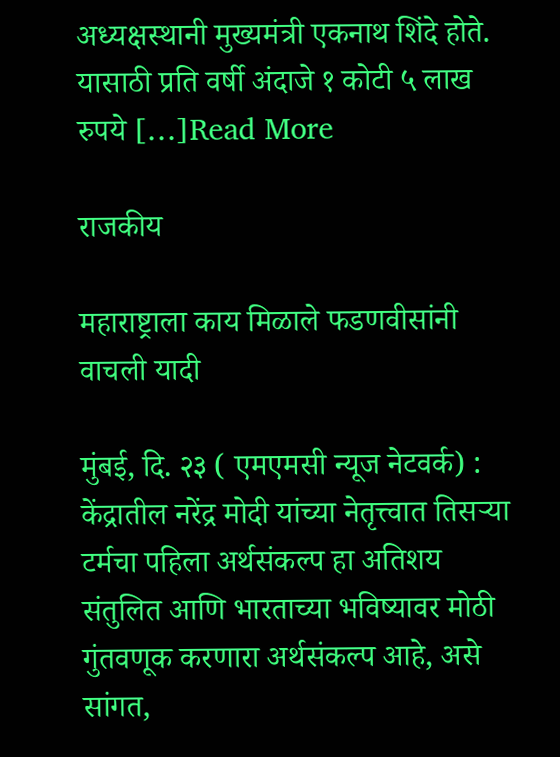अध्यक्षस्थानी मुख्यमंत्री एकनाथ शिंदे होते. यासाठी प्रति वर्षी अंदाजे १ कोटी ५ लाख रुपये […]Read More

राजकीय

महाराष्ट्राला काय मिळाले फडणवीसांनी वाचली यादी

मुंबई, दि. २३ ( एमएमसी न्यूज नेटवर्क) : केंद्रातील नरेंद्र मोदी यांच्या नेतृत्त्वात तिसर्‍या टर्मचा पहिला अर्थसंकल्प हा अतिशय संतुलित आणि भारताच्या भविष्यावर मोठी गुंतवणूक करणारा अर्थसंकल्प आहे, असे सांगत,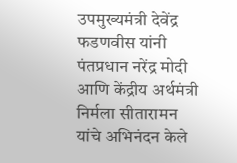उपमुख्यमंत्री देवेंद्र फडणवीस यांनी पंतप्रधान नरेंद्र मोदी आणि केंद्रीय अर्थमंत्री निर्मला सीतारामन यांचे अभिनंदन केले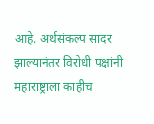आहे. अर्थसंकल्प सादर झाल्यानंतर विरोधी पक्षांनी महाराष्ट्राला काहीच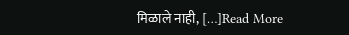मिळाले नाही, […]Read More